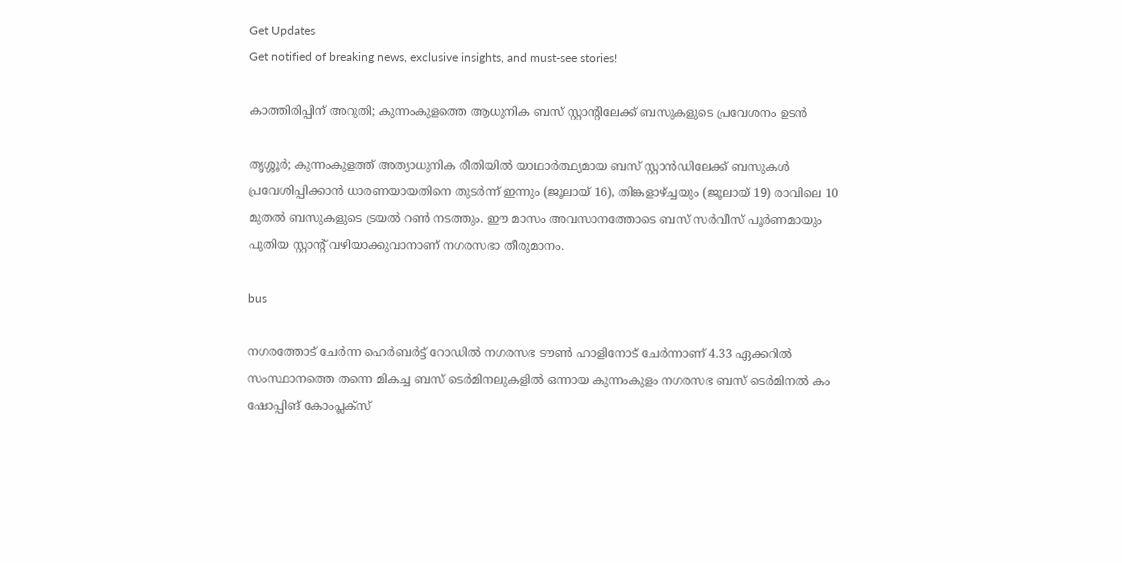Get Updates
Get notified of breaking news, exclusive insights, and must-see stories!

കാത്തിരിപ്പിന് അറുതി; കുന്നംകുളത്തെ ആധുനിക ബസ് സ്റ്റാന്റിലേക്ക് ബസുകളുടെ പ്രവേശനം ഉടന്‍

തൃശ്ശൂർ; കുന്നംകുളത്ത് അത്യാധുനിക രീതിയില്‍ യാഥാര്‍ത്ഥ്യമായ ബസ് സ്റ്റാന്‍ഡിലേക്ക് ബസുകള്‍ പ്രവേശിപ്പിക്കാന്‍ ധാരണയായതിനെ തുടര്‍ന്ന് ഇന്നും (ജൂലായ് 16), തിങ്കളാഴ്ച്ചയും (ജൂലായ് 19) രാവിലെ 10 മുതല്‍ ബസുകളുടെ ട്രയല്‍ റണ്‍ നടത്തും. ഈ മാസം അവസാനത്തോടെ ബസ് സര്‍വീസ് പൂര്‍ണമായും പുതിയ സ്റ്റാന്റ് വഴിയാക്കുവാനാണ് നഗരസഭാ തീരുമാനം.

bus

നഗരത്തോട് ചേര്‍ന്ന ഹെര്‍ബര്‍ട്ട് റോഡില്‍ നഗരസഭ ടൗണ്‍ ഹാളിനോട് ചേര്‍ന്നാണ് 4.33 ഏക്കറില്‍ സംസ്ഥാനത്തെ തന്നെ മികച്ച ബസ് ടെര്‍മിനലുകളില്‍ ഒന്നായ കുന്നംകുളം നഗരസഭ ബസ് ടെര്‍മിനല്‍ കം ഷോപ്പിങ് കോംപ്ലക്‌സ്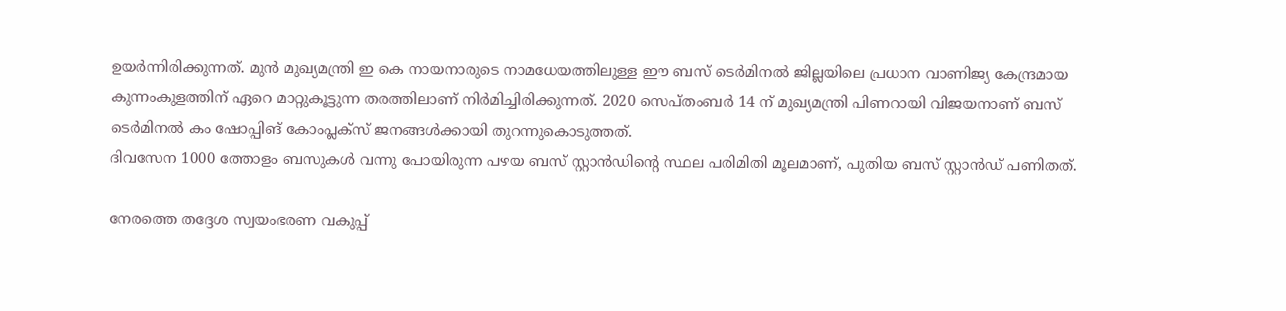ഉയര്‍ന്നിരിക്കുന്നത്. മുന്‍ മുഖ്യമന്ത്രി ഇ കെ നായനാരുടെ നാമധേയത്തിലുള്ള ഈ ബസ് ടെര്‍മിനല്‍ ജില്ലയിലെ പ്രധാന വാണിജ്യ കേന്ദ്രമായ കുന്നംകുളത്തിന് ഏറെ മാറ്റുകൂട്ടുന്ന തരത്തിലാണ് നിര്‍മിച്ചിരിക്കുന്നത്. 2020 സെപ്തംബര്‍ 14 ന് മുഖ്യമന്ത്രി പിണറായി വിജയനാണ് ബസ് ടെര്‍മിനല്‍ കം ഷോപ്പിങ് കോംപ്ലക്‌സ് ജനങ്ങള്‍ക്കായി തുറന്നുകൊടുത്തത്.
ദിവസേന 1000 ത്തോളം ബസുകള്‍ വന്നു പോയിരുന്ന പഴയ ബസ് സ്റ്റാന്‍ഡിന്റെ സ്ഥല പരിമിതി മൂലമാണ്, പുതിയ ബസ് സ്റ്റാന്‍ഡ് പണിതത്.

നേരത്തെ തദ്ദേശ സ്വയംഭരണ വകുപ്പ്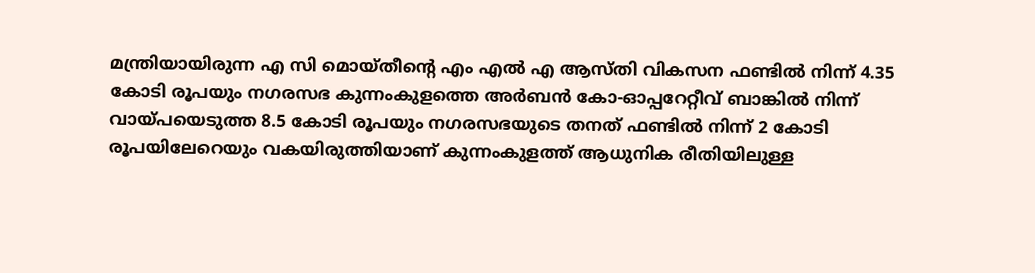മന്ത്രിയായിരുന്ന എ സി മൊയ്തീന്റെ എം എല്‍ എ ആസ്തി വികസന ഫണ്ടില്‍ നിന്ന് 4.35 കോടി രൂപയും നഗരസഭ കുന്നംകുളത്തെ അര്‍ബന്‍ കോ-ഓപ്പറേറ്റീവ് ബാങ്കില്‍ നിന്ന് വായ്പയെടുത്ത 8.5 കോടി രൂപയും നഗരസഭയുടെ തനത് ഫണ്ടില്‍ നിന്ന് 2 കോടി രൂപയിലേറെയും വകയിരുത്തിയാണ് കുന്നംകുളത്ത് ആധുനിക രീതിയിലുള്ള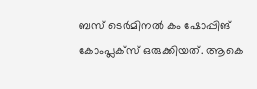ബസ് ടെര്‍മിനല്‍ കം ഷോപ്പിങ് കോംപ്ലക്‌സ് ഒരുക്കിയത്. ആകെ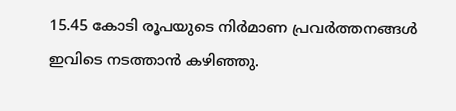15.45 കോടി രൂപയുടെ നിര്‍മാണ പ്രവര്‍ത്തനങ്ങള്‍ ഇവിടെ നടത്താന്‍ കഴിഞ്ഞു.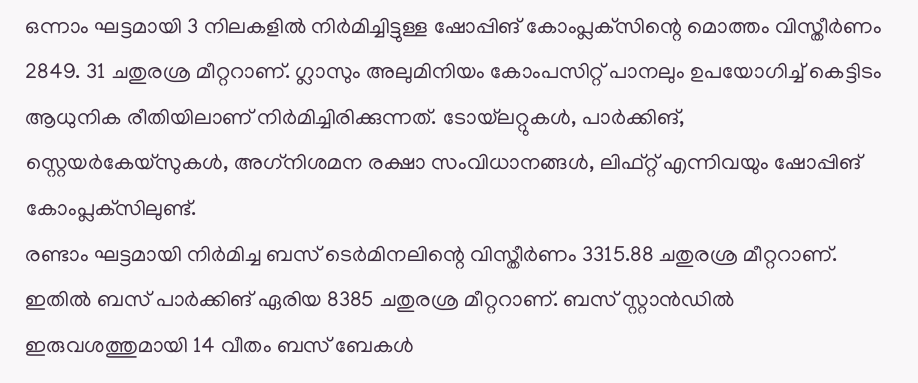ഒന്നാം ഘട്ടമായി 3 നിലകളില്‍ നിര്‍മിച്ചിട്ടുള്ള ഷോപ്പിങ് കോംപ്ലക്‌സിന്റെ മൊത്തം വിസ്തീര്‍ണം 2849. 31 ചതുരശ്ര മീറ്ററാണ്. ഗ്ലാസും അലുമിനിയം കോംപസിറ്റ് പാനലും ഉപയോഗിച്ച് കെട്ടിടം ആധുനിക രീതിയിലാണ് നിര്‍മിച്ചിരിക്കുന്നത്. ടോയ്‌ലറ്റുകള്‍, പാര്‍ക്കിങ്, സ്റ്റെയര്‍കേയ്‌സുകള്‍, അഗ്‌നിശമന രക്ഷാ സംവിധാനങ്ങള്‍, ലിഫ്റ്റ് എന്നിവയും ഷോപ്പിങ് കോംപ്ലക്‌സിലുണ്ട്.
രണ്ടാം ഘട്ടമായി നിര്‍മിച്ച ബസ് ടെര്‍മിനലിന്റെ വിസ്തീര്‍ണം 3315.88 ചതുരശ്ര മീറ്ററാണ്. ഇതില്‍ ബസ് പാര്‍ക്കിങ് ഏരിയ 8385 ചതുരശ്ര മീറ്ററാണ്. ബസ് സ്റ്റാന്‍ഡില്‍ ഇരുവശത്തുമായി 14 വീതം ബസ് ബേകള്‍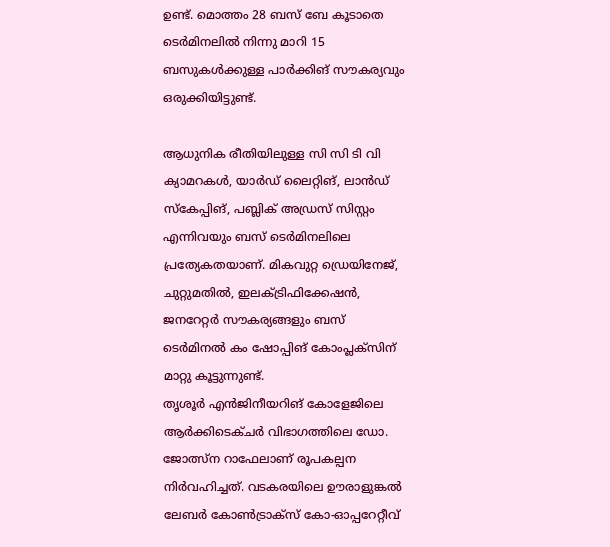ഉണ്ട്. മൊത്തം 28 ബസ് ബേ കൂടാതെ ടെര്‍മിനലില്‍ നിന്നു മാറി 15 ബസുകള്‍ക്കുള്ള പാര്‍ക്കിങ് സൗകര്യവും ഒരുക്കിയിട്ടുണ്ട്.

ആധുനിക രീതിയിലുള്ള സി സി ടി വി ക്യാമറകള്‍, യാര്‍ഡ് ലൈറ്റിങ്, ലാന്‍ഡ് സ്‌കേപ്പിങ്, പബ്ലിക് അഡ്രസ് സിസ്റ്റം എന്നിവയും ബസ് ടെര്‍മിനലിലെ പ്രത്യേകതയാണ്. മികവുറ്റ ഡ്രെയിനേജ്, ചുറ്റുമതില്‍, ഇലക്ട്രിഫിക്കേഷന്‍, ജനറേറ്റര്‍ സൗകര്യങ്ങളും ബസ് ടെര്‍മിനല്‍ കം ഷോപ്പിങ് കോംപ്ലക്‌സിന് മാറ്റു കൂട്ടുന്നുണ്ട്.
തൃശൂര്‍ എന്‍ജിനീയറിങ് കോളേജിലെ ആര്‍ക്കിടെക്ചര്‍ വിഭാഗത്തിലെ ഡോ. ജോത്സ്‌ന റാഫേലാണ് രൂപകല്പന നിര്‍വഹിച്ചത്. വടകരയിലെ ഊരാളുങ്കല്‍ ലേബര്‍ കോണ്‍ട്രാക്‌സ് കോ-ഓപ്പറേറ്റീവ്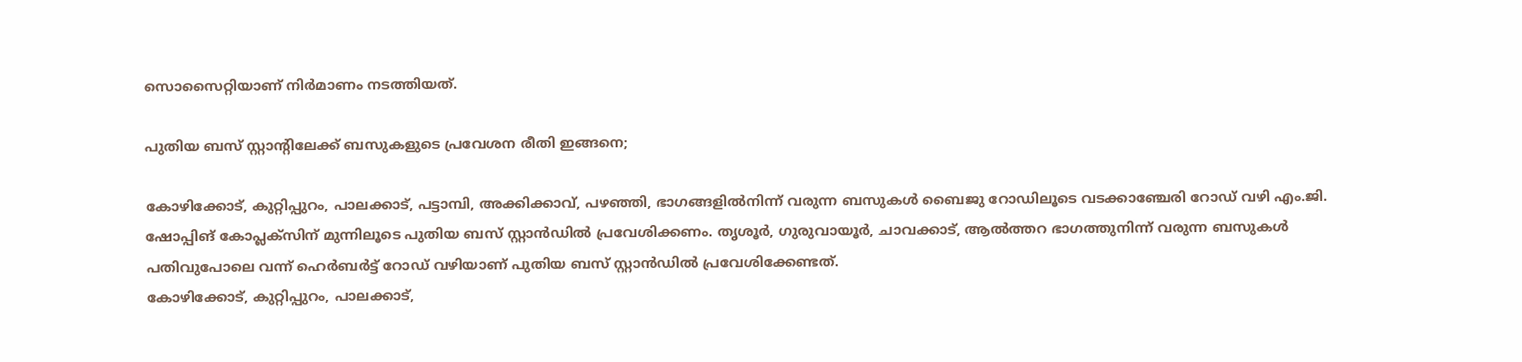സൊസൈറ്റിയാണ് നിര്‍മാണം നടത്തിയത്.

പുതിയ ബസ് സ്റ്റാന്റിലേക്ക് ബസുകളുടെ പ്രവേശന രീതി ഇങ്ങനെ;

കോഴിക്കോട്, കുറ്റിപ്പുറം, പാലക്കാട്, പട്ടാമ്പി, അക്കിക്കാവ്, പഴഞ്ഞി, ഭാഗങ്ങളില്‍നിന്ന് വരുന്ന ബസുകള്‍ ബൈജു റോഡിലൂടെ വടക്കാഞ്ചേരി റോഡ് വഴി എം.ജി. ഷോപ്പിങ് കോപ്ലക്‌സിന് മുന്നിലൂടെ പുതിയ ബസ് സ്റ്റാന്‍ഡില്‍ പ്രവേശിക്കണം. തൃശൂര്‍, ഗുരുവായൂര്‍, ചാവക്കാട്, ആല്‍ത്തറ ഭാഗത്തുനിന്ന് വരുന്ന ബസുകള്‍ പതിവുപോലെ വന്ന് ഹെര്‍ബര്‍ട്ട് റോഡ് വഴിയാണ് പുതിയ ബസ് സ്റ്റാന്‍ഡില്‍ പ്രവേശിക്കേണ്ടത്.
കോഴിക്കോട്, കുറ്റിപ്പുറം, പാലക്കാട്,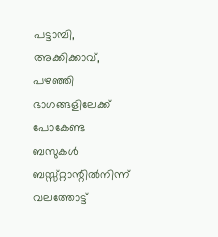പട്ടാമ്പി, അക്കിക്കാവ്, പഴഞ്ഞി ഭാഗങ്ങളിലേക്ക് പോകേണ്ട ബസുകള്‍ ബസ്സ്റ്റാന്റില്‍നിന്ന് വലത്തോട്ട്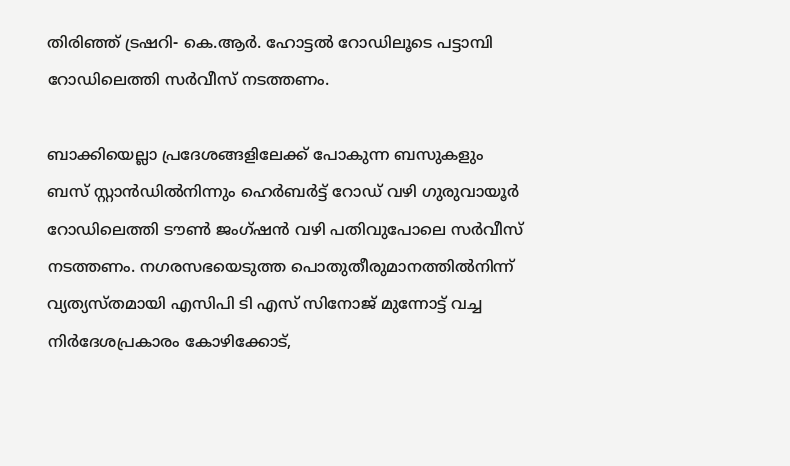തിരിഞ്ഞ് ട്രഷറി- കെ.ആര്‍. ഹോട്ടല്‍ റോഡിലൂടെ പട്ടാമ്പി റോഡിലെത്തി സര്‍വീസ് നടത്തണം.

ബാക്കിയെല്ലാ പ്രദേശങ്ങളിലേക്ക് പോകുന്ന ബസുകളും ബസ് സ്റ്റാന്‍ഡില്‍നിന്നും ഹെര്‍ബര്‍ട്ട് റോഡ് വഴി ഗുരുവായൂര്‍ റോഡിലെത്തി ടൗണ്‍ ജംഗ്ഷന്‍ വഴി പതിവുപോലെ സര്‍വീസ് നടത്തണം. നഗരസഭയെടുത്ത പൊതുതീരുമാനത്തില്‍നിന്ന് വ്യത്യസ്തമായി എസിപി ടി എസ് സിനോജ് മുന്നോട്ട് വച്ച നിര്‍ദേശപ്രകാരം കോഴിക്കോട്,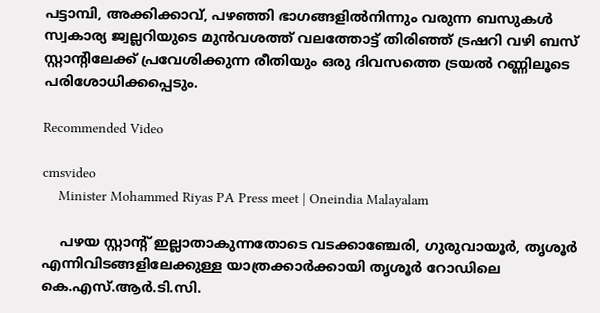പട്ടാമ്പി, അക്കിക്കാവ്, പഴഞ്ഞി ഭാഗങ്ങളില്‍നിന്നും വരുന്ന ബസുകള്‍ സ്വകാര്യ ജ്വല്ലറിയുടെ മുന്‍വശത്ത് വലത്തോട്ട് തിരിഞ്ഞ് ട്രഷറി വഴി ബസ് സ്റ്റാന്റിലേക്ക് പ്രവേശിക്കുന്ന രീതിയും ഒരു ദിവസത്തെ ട്രയല്‍ റണ്ണിലൂടെ പരിശോധിക്കപ്പെടും.

Recommended Video

cmsvideo
    Minister Mohammed Riyas PA Press meet | Oneindia Malayalam

    പഴയ സ്റ്റാന്റ് ഇല്ലാതാകുന്നതോടെ വടക്കാഞ്ചേരി, ഗുരുവായൂര്‍, തൃശൂര്‍ എന്നിവിടങ്ങളിലേക്കുള്ള യാത്രക്കാര്‍ക്കായി തൃശൂര്‍ റോഡിലെ കെ.എസ്.ആര്‍.ടി.സി.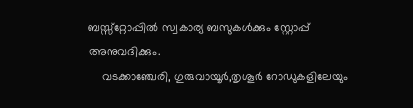ബസ്സ്‌റ്റോപ്പില്‍ സ്വകാര്യ ബസുകള്‍ക്കും സ്റ്റോപ്പ് അനുവദിക്കും.
    വടക്കാഞ്ചേരി, ഗുരുവായൂര്‍,തൃശൂര്‍ റോഡുകളിലേയും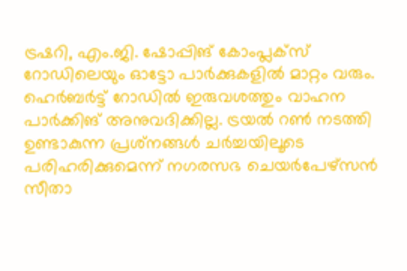ട്രഷറി, എം.ജി. ഷോപ്പിങ് കോംപ്ലക്‌സ് റോഡിലെയും ഓട്ടോ പാര്‍ക്കുകളില്‍ മാറ്റം വരും. ഹെര്‍ബര്‍ട്ട് റോഡില്‍ ഇരുവശത്തും വാഹന പാര്‍ക്കിങ് അനുവദിക്കില്ല. ട്രയല്‍ റണ്‍ നടത്തി ഉണ്ടാകുന്ന പ്രശ്‌നങ്ങള്‍ ചര്‍ച്ചയിലൂടെ പരിഹരിക്കുമെന്ന് നഗരസഭ ചെയര്‍പേഴ്‌സന്‍ സീതാ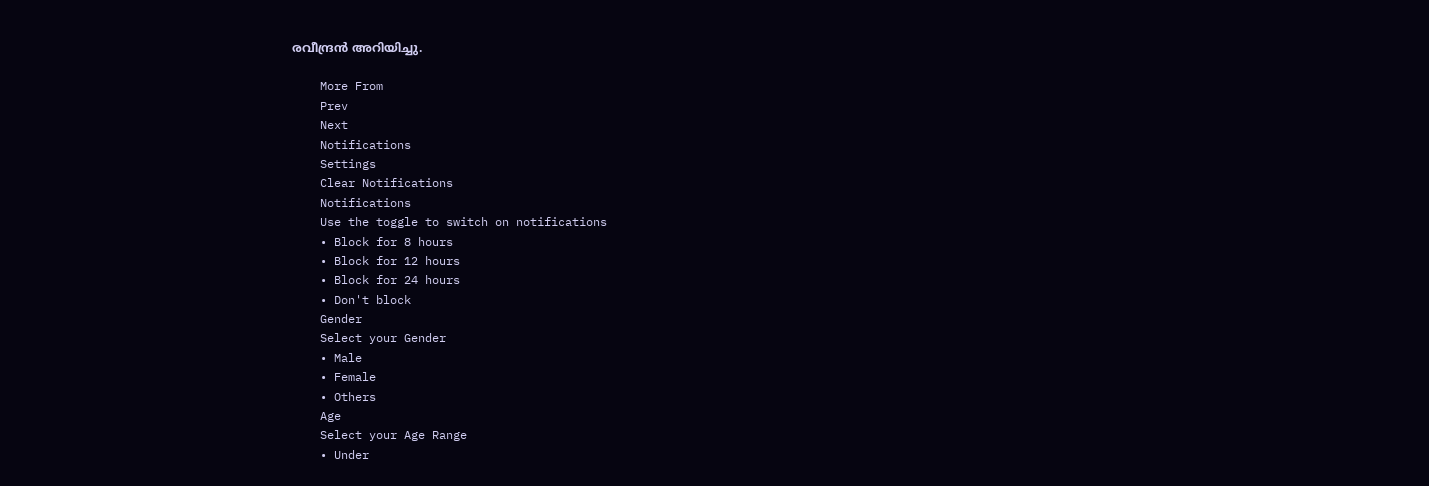രവീന്ദ്രന്‍ അറിയിച്ചു.

    More From
    Prev
    Next
    Notifications
    Settings
    Clear Notifications
    Notifications
    Use the toggle to switch on notifications
    • Block for 8 hours
    • Block for 12 hours
    • Block for 24 hours
    • Don't block
    Gender
    Select your Gender
    • Male
    • Female
    • Others
    Age
    Select your Age Range
    • Under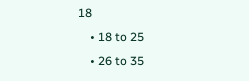18
    • 18 to 25
    • 26 to 35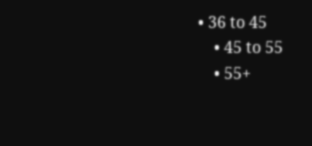• 36 to 45
    • 45 to 55
    • 55+